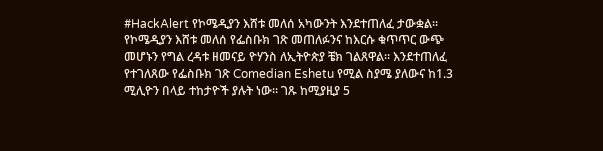#HackAlert የኮሜዲያን እሸቱ መለሰ አካውንት እንደተጠለፈ ታውቋል። የኮሜዲያን እሸቱ መለሰ የፌስቡክ ገጽ መጠለፉንና ከእርሱ ቁጥጥር ውጭ መሆኑን የግል ረዳቱ ዘመናይ ዮሃንስ ለኢትዮጵያ ቼክ ገልጸዋል። እንደተጠለፈ የተገለጸው የፌስቡክ ገጽ Comedian Eshetu የሚል ስያሜ ያለውና ከ1.3 ሚሊዮን በላይ ተከታዮች ያሉት ነው። ገጹ ከሚያዚያ 5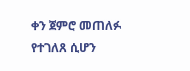ቀን ጀምሮ መጠለፉ የተገለጸ ሲሆን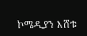ኮሜዲያን እሸቱ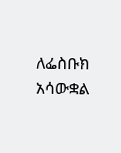ለፌስቡክ አሳውቋል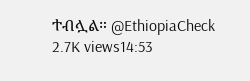ተብሏል። @EthiopiaCheck 2.7K views14:53